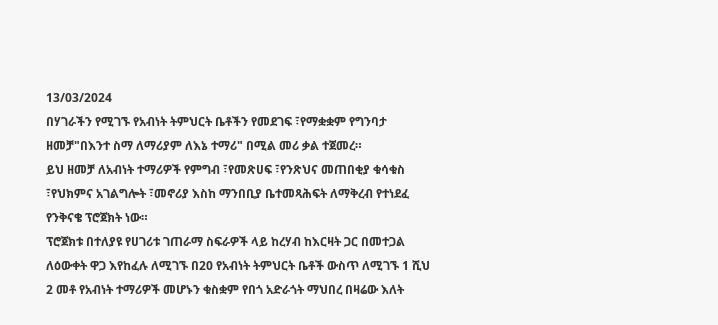13/03/2024
በሃገራችን የሚገኙ የአብነት ትምህርት ቤቶችን የመደገፍ ፣የማቋቋም የግንባታ ዘመቻ"በእንተ ስማ ለማሪያም ለእኔ ተማሪ" በሚል መሪ ቃል ተጀመረ።
ይህ ዘመቻ ለአብነት ተማሪዎች የምግብ ፣የመጽሀፍ ፣የንጽህና መጠበቂያ ቁሳቁስ ፣የህክምና አገልግሎት ፣መኖሪያ እስከ ማንበቢያ ቤተመጻሕፍት ለማቅረብ የተነደፈ የንቅናቄ ፕሮጀክት ነው።
ፕሮጀክቱ በተለያዩ የሀገሪቱ ገጠራማ ስፍራዎች ላይ ከረሃብ ከእርዛት ጋር በመተጋል ለዕውቀት ዋጋ እየከፈሉ ለሚገኙ በ20 የአብነት ትምህርት ቤቶች ውስጥ ለሚገኙ 1 ሺህ 2 መቶ የአብነት ተማሪዎች መሆኑን ቁስቋም የበጎ አድራጎት ማህበረ በዛሬው እለት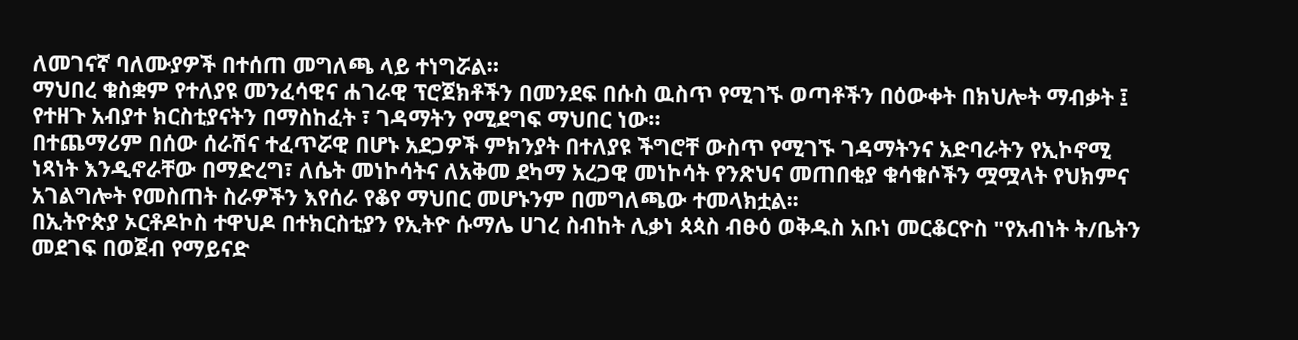ለመገናኛ ባለሙያዎች በተሰጠ መግለጫ ላይ ተነግሯል።
ማህበረ ቁስቋም የተለያዩ መንፈሳዊና ሐገራዊ ፕሮጀክቶችን በመንደፍ በሱስ ዉስጥ የሚገኙ ወጣቶችን በዕውቀት በክህሎት ማብቃት ፤ የተዘጉ አብያተ ክርስቲያናትን በማስከፈት ፣ ገዳማትን የሚደግፍ ማህበር ነው።
በተጨማሪም በሰው ሰራሽና ተፈጥሯዊ በሆኑ አደጋዎች ምክንያት በተለያዩ ችግሮቸ ውስጥ የሚገኙ ገዳማትንና አድባራትን የኢኮኖሚ ነጻነት እንዲኖራቸው በማድረግ፣ ለሴት መነኮሳትና ለአቅመ ደካማ አረጋዊ መነኮሳት የንጽህና መጠበቂያ ቁሳቁሶችን ሟሟላት የህክምና አገልግሎት የመስጠት ስራዎችን እየሰራ የቆየ ማህበር መሆኑንም በመግለጫው ተመላክቷል፡፡
በኢትዮጵያ ኦርቶዶኮስ ተዋህዶ በተክርስቲያን የኢትዮ ሱማሌ ሀገረ ስብከት ሊቃነ ጳጳስ ብፁዕ ወቅዱስ አቡነ መርቆርዮስ "የአብነት ት/ቤትን መደገፍ በወጀብ የማይናድ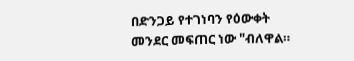በድንጋይ የተገነባን የዕውቀት መንደር መፍጠር ነው "ብለዋል።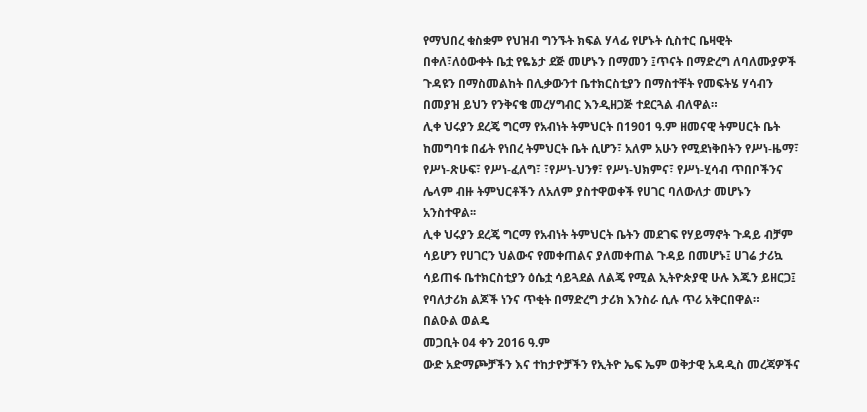የማህበረ ቁስቋም የህዝብ ግንኙት ክፍል ሃላፊ የሆኑት ሲስተር ቤዛዊት በቀለ፣ለዕውቀት ቤቷ የዬኔታ ደጅ መሆኑን በማመን ፤ጥናት በማድረግ ለባለሙያዎች ጉዳዩን በማስመልከት በሊቃውንተ ቤተክርስቲያን በማስተቸት የመፍትሄ ሃሳብን በመያዝ ይህን የንቅናቄ መረሃግብር እንዲዘጋጅ ተደርጓል ብለዋል።
ሊቀ ህሩያን ደረጄ ግርማ የአብነት ትምህርት በ1901 ዓ.ም ዘመናዊ ትምሀርት ቤት ከመግባቱ በፊት የነበረ ትምህርት ቤት ሲሆን፣ አለም አሁን የሚደነቅበትን የሥነ-ዜማ፣ የሥነ-ጽሁፍ፣ የሥነ-ፈለግ፣ ፣የሥነ-ህንፃ፣ የሥነ-ህክምና፣ የሥነ-ሂሳብ ጥበቦችንና ሌላም ብዙ ትምህርቶችን ለአለም ያስተዋወቀች የሀገር ባለውለታ መሆኑን አንስተዋል፡፡
ሊቀ ህሩያን ደረጄ ግርማ የአብነት ትምህርት ቤትን መደገፍ የሃይማኖት ጉዳይ ብቻም ሳይሆን የሀገርን ህልውና የመቀጠልና ያለመቀጠል ጉዳይ በመሆኑ፤ ሀገሬ ታሪኳ ሳይጠፋ ቤተክርስቲያን ዕሴቷ ሳይጓደል ለልጄ የሚል ኢትዮጵያዊ ሁሉ እጁን ይዘርጋ፤ የባለታሪክ ልጆች ነንና ጥቂት በማድረግ ታሪክ እንስራ ሲሉ ጥሪ አቅርበዋል።
በልዑል ወልዴ
መጋቢት 04 ቀን 2016 ዓ.ም
ውድ አድማጮቻችን እና ተከታዮቻችን የኢትዮ ኤፍ ኤም ወቅታዊ አዳዲስ መረጃዎችና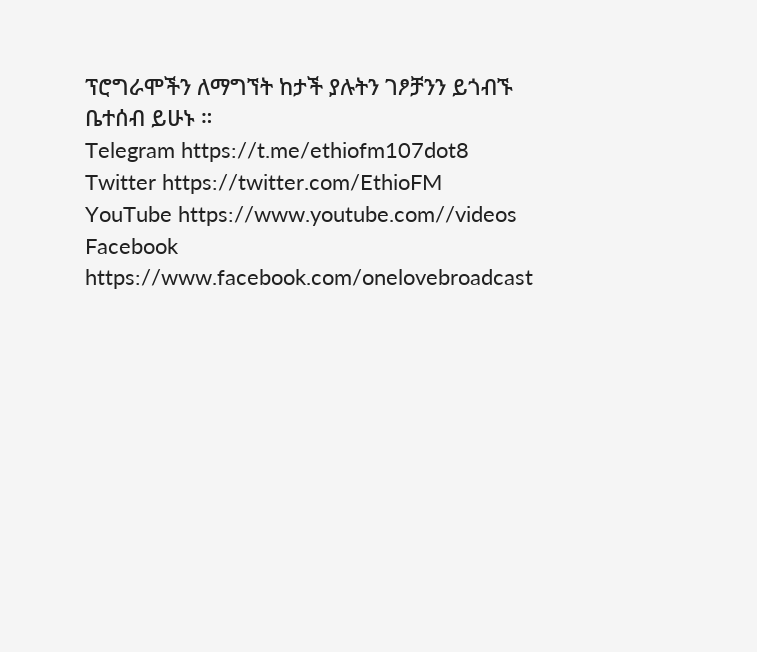ፕሮግራሞችን ለማግኘት ከታች ያሉትን ገፆቻንን ይጎብኙ ቤተሰብ ይሁኑ ።
Telegram https://t.me/ethiofm107dot8
Twitter https://twitter.com/EthioFM
YouTube https://www.youtube.com//videos
Facebook https://www.facebook.com/onelovebroadcast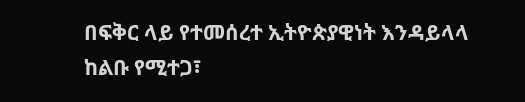በፍቅር ላይ የተመሰረተ ኢትዮጵያዊነት እንዳይላላ ከልቡ የሚተጋ፣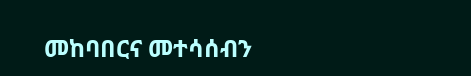መከባበርና መተሳሰብን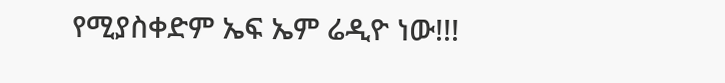የሚያስቀድም ኤፍ ኤም ሬዲዮ ነው!!!